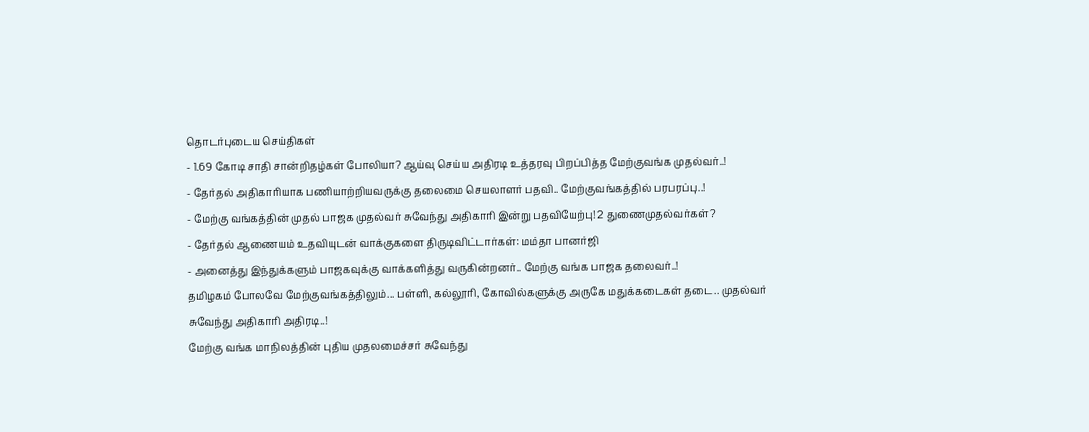தொடர்புடைய செய்திகள்
- 1.69 கோடி சாதி சான்றிதழ்கள் போலியா? ஆய்வு செய்ய அதிரடி உத்தரவு பிறப்பித்த மேற்குவங்க முதல்வர்..!
- தேர்தல் அதிகாரியாக பணியாற்றியவருக்கு தலைமை செயலாளர் பதவி.. மேற்குவங்கத்தில் பரபரப்பு..!
- மேற்கு வங்கத்தின் முதல் பாஜக முதல்வர் சுவேந்து அதிகாரி இன்று பதவியேற்பு! 2 துணைமுதல்வர்கள்?
- தேர்தல் ஆணையம் உதவியுடன் வாக்குகளை திருடிவிட்டார்கள்: மம்தா பானர்ஜி
- அனைத்து இந்துக்களும் பாஜகவுக்கு வாக்களித்து வருகின்றனர்.. மேற்கு வங்க பாஜக தலைவர்..!
தமிழகம் போலவே மேற்குவங்கத்திலும்... பள்ளி, கல்லூரி, கோவில்களுக்கு அருகே மதுக்கடைகள் தடை.. முதல்வர் சுவேந்து அதிகாரி அதிரடி..!
மேற்கு வங்க மாநிலத்தின் புதிய முதலமைச்சர் சுவேந்து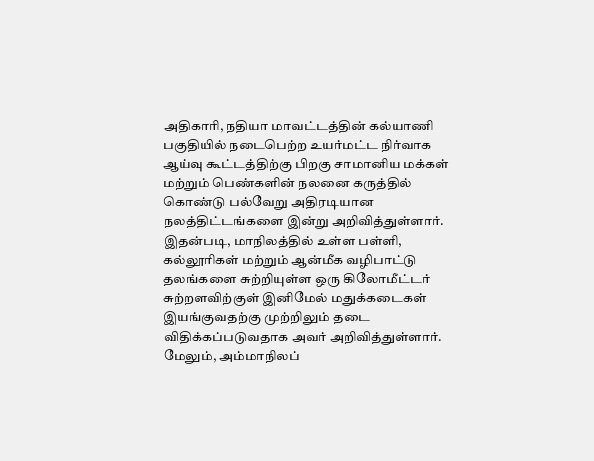அதிகாரி, நதியா மாவட்டத்தின் கல்யாணி பகுதியில் நடைபெற்ற உயர்மட்ட நிர்வாக ஆய்வு கூட்டத்திற்கு பிறகு சாமானிய மக்கள் மற்றும் பெண்களின் நலனை கருத்தில் கொண்டு பல்வேறு அதிரடியான நலத்திட்டங்களை இன்று அறிவித்துள்ளார்.
இதன்படி, மாநிலத்தில் உள்ள பள்ளி, கல்லூரிகள் மற்றும் ஆன்மீக வழிபாட்டு தலங்களை சுற்றியுள்ள ஒரு கிலோமீட்டர் சுற்றளவிற்குள் இனிமேல் மதுக்கடைகள் இயங்குவதற்கு முற்றிலும் தடை விதிக்கப்படுவதாக அவர் அறிவித்துள்ளார்.
மேலும், அம்மாநிலப்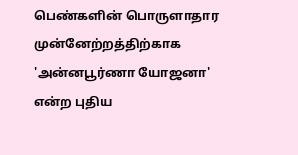பெண்களின் பொருளாதார முன்னேற்றத்திற்காக 'அன்னபூர்ணா யோஜனா' என்ற புதிய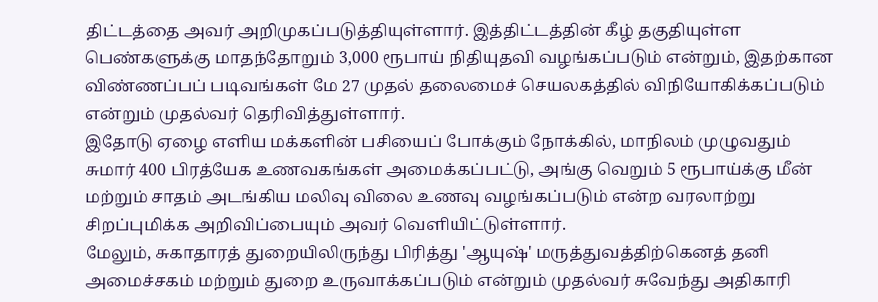திட்டத்தை அவர் அறிமுகப்படுத்தியுள்ளார். இத்திட்டத்தின் கீழ் தகுதியுள்ள பெண்களுக்கு மாதந்தோறும் 3,000 ரூபாய் நிதியுதவி வழங்கப்படும் என்றும், இதற்கான விண்ணப்பப் படிவங்கள் மே 27 முதல் தலைமைச் செயலகத்தில் விநியோகிக்கப்படும் என்றும் முதல்வர் தெரிவித்துள்ளார்.
இதோடு ஏழை எளிய மக்களின் பசியைப் போக்கும் நோக்கில், மாநிலம் முழுவதும் சுமார் 400 பிரத்யேக உணவகங்கள் அமைக்கப்பட்டு, அங்கு வெறும் 5 ரூபாய்க்கு மீன் மற்றும் சாதம் அடங்கிய மலிவு விலை உணவு வழங்கப்படும் என்ற வரலாற்று சிறப்புமிக்க அறிவிப்பையும் அவர் வெளியிட்டுள்ளார்.
மேலும், சுகாதாரத் துறையிலிருந்து பிரித்து 'ஆயுஷ்' மருத்துவத்திற்கெனத் தனி அமைச்சகம் மற்றும் துறை உருவாக்கப்படும் என்றும் முதல்வர் சுவேந்து அதிகாரி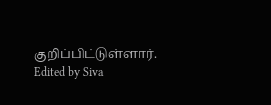குறிப்பிட்டுள்ளார்.
Edited by Siva